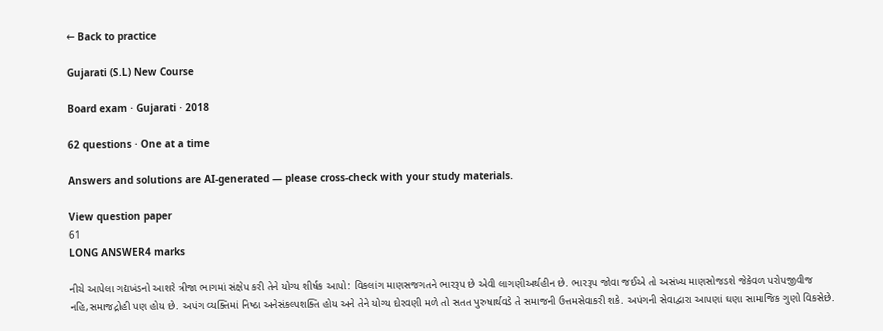← Back to practice

Gujarati (S.L) New Course

Board exam · Gujarati · 2018

62 questions · One at a time

Answers and solutions are AI-generated — please cross-check with your study materials.

View question paper
61
LONG ANSWER4 marks

નીચે આપેલા ગદ્યખંડનો આશરે ત્રીજા ભાગમાં સંક્ષેપ કરી તેને યોગ્ય શીર્ષક આપો: વિકલાંગ માણસજગતને ભારરૂપ છે એવી લાગણીઅર્થહીન છે. ભારરૂપ જોવા જઈએ તો અસંખ્ય માણસોજડશે જેકેવળ પરોપજીવીજ નહિ,સમાજદ્રોહી પણ હોય છે. અપંગ વ્યક્તિમાં નિષ્ઠા અનેસંકલ્પશક્તિ હોય અને તેને યોગ્ય દોરવણી મળે તો સતત પુરુષાર્થવડે તે સમાજની ઉત્તમસેવાકરી શકે. અપંગની સેવાદ્વારા આપણાં ઘણા સામાજિક ગુણો વિકસેછે.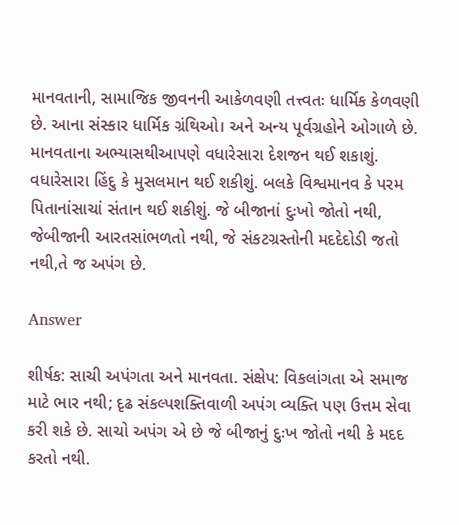માનવતાની, સામાજિક જીવનની આકેળવણી તત્ત્વતઃ ધાર્મિક કેળવણી છે. આના સંસ્કાર ધાર્મિક ગ્રંથિઓ। અને અન્ય પૂર્વગ્રહોને ઓગાળે છે. માનવતાના અભ્યાસથીઆપણે વધારેસારા દેશજન થઈ શકાશું. વધારેસારા હિંદુ કે મુસલમાન થઈ શકીશું. બલકે વિશ્વમાનવ કે પરમ પિતાનાંસાચાં સંતાન થઈ શકીશું. જે બીજાનાં દુઃખો જોતો નથી, જેબીજાની આરતસાંભળતો નથી, જે સંકટગ્રસ્તોની મદદેદોડી જતો નથી,તે જ અપંગ છે.

Answer

શીર્ષક: સાચી અપંગતા અને માનવતા. સંક્ષેપ: વિકલાંગતા એ સમાજ માટે ભાર નથી; દૃઢ સંકલ્પશક્તિવાળી અપંગ વ્યક્તિ પણ ઉત્તમ સેવા કરી શકે છે. સાચો અપંગ એ છે જે બીજાનું દુઃખ જોતો નથી કે મદદ કરતો નથી.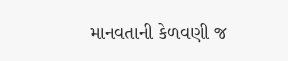માનવતાની કેળવણી જ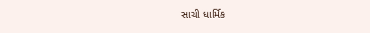સાચી ધાર્મિક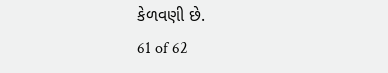કેળવણી છે.
61 of 62